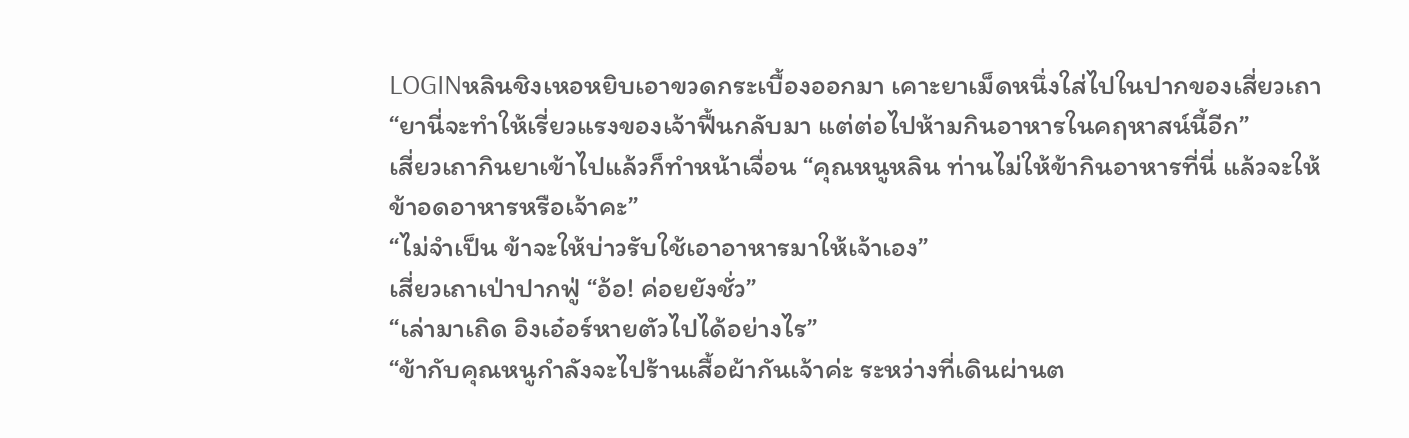LOGINหลินชิงเหอหยิบเอาขวดกระเบื้องออกมา เคาะยาเม็ดหนึ่งใส่ไปในปากของเสี่ยวเถา “ยานี่จะทำให้เรี่ยวแรงของเจ้าฟื้นกลับมา แต่ต่อไปห้ามกินอาหารในคฤหาสน์นี้อีก”
เสี่ยวเถากินยาเข้าไปแล้วก็ทำหน้าเจื่อน “คุณหนูหลิน ท่านไม่ให้ข้ากินอาหารที่นี่ แล้วจะให้ข้าอดอาหารหรือเจ้าคะ”
“ไม่จำเป็น ข้าจะให้บ่าวรับใช้เอาอาหารมาให้เจ้าเอง”
เสี่ยวเถาเป่าปากฟู่ “อ้อ! ค่อยยังชั่ว”
“เล่ามาเถิด อิงเอ๋อร์หายตัวไปได้อย่างไร”
“ข้ากับคุณหนูกำลังจะไปร้านเสื้อผ้ากันเจ้าค่ะ ระหว่างที่เดินผ่านต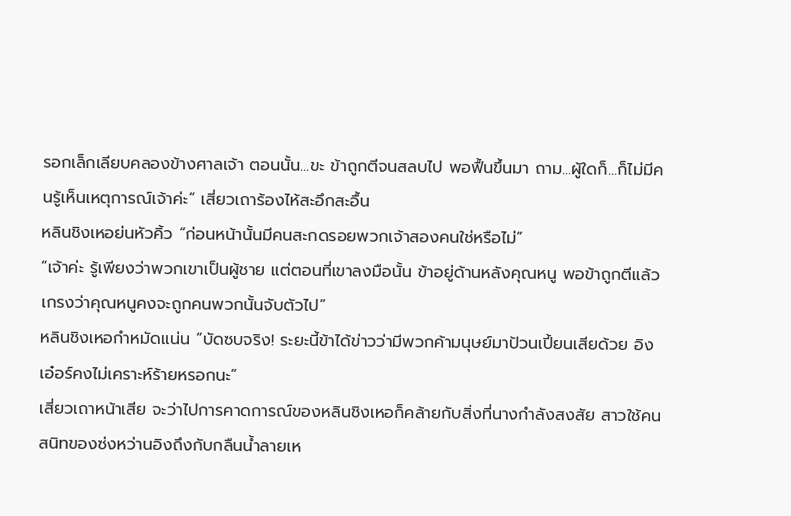รอกเล็กเลียบคลองข้างศาลเจ้า ตอนนั้น...ขะ ข้าถูกตีจนสลบไป พอฟื้นขึ้นมา ถาม...ผู้ใดก็...ก็ไม่มีคนรู้เห็นเหตุการณ์เจ้าค่ะ” เสี่ยวเถาร้องไห้สะอึกสะอื้น
หลินชิงเหอย่นหัวคิ้ว “ก่อนหน้านั้นมีคนสะกดรอยพวกเจ้าสองคนใช่หรือไม่”
“เจ้าค่ะ รู้เพียงว่าพวกเขาเป็นผู้ชาย แต่ตอนที่เขาลงมือนั้น ข้าอยู่ด้านหลังคุณหนู พอข้าถูกตีแล้ว เกรงว่าคุณหนูคงจะถูกคนพวกนั้นจับตัวไป”
หลินชิงเหอกำหมัดแน่น “บัดซบจริง! ระยะนี้ข้าได้ข่าวว่ามีพวกค้ามนุษย์มาป้วนเปี้ยนเสียด้วย อิงเอ๋อร์คงไม่เคราะห์ร้ายหรอกนะ”
เสี่ยวเถาหน้าเสีย จะว่าไปการคาดการณ์ของหลินชิงเหอก็คล้ายกับสิ่งที่นางกำลังสงสัย สาวใช้คนสนิทของซ่งหว่านอิงถึงกับกลืนน้ำลายเห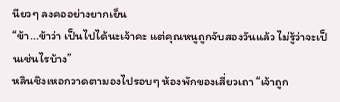นียวๆ ลงคออย่างยากเย็น
“ข้า...ข้าว่า เป็นไปได้นะเจ้าคะ แต่คุณหนูถูกจับสองวันแล้ว ไม่รู้ว่าจะเป็นเช่นไรบ้าง”
หลินชิงเหอกวาดตามองไปรอบๆ ห้องพักของเสี่ยวเถา “เจ้าถูก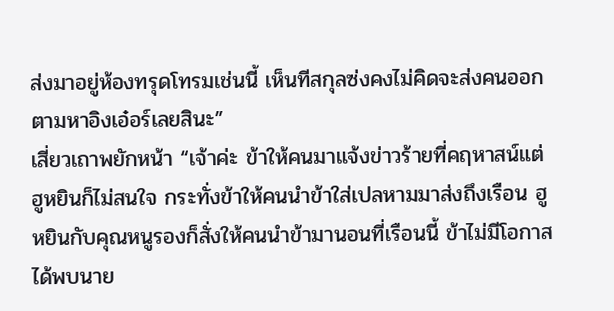ส่งมาอยู่ห้องทรุดโทรมเช่นนี้ เห็นทีสกุลซ่งคงไม่คิดจะส่งคนออกตามหาอิงเอ๋อร์เลยสินะ”
เสี่ยวเถาพยักหน้า “เจ้าค่ะ ข้าให้คนมาแจ้งข่าวร้ายที่คฤหาสน์แต่ฮูหยินก็ไม่สนใจ กระทั่งข้าให้คนนำข้าใส่เปลหามมาส่งถึงเรือน ฮูหยินกับคุณหนูรองก็สั่งให้คนนำข้ามานอนที่เรือนนี้ ข้าไม่มีโอกาสได้พบนาย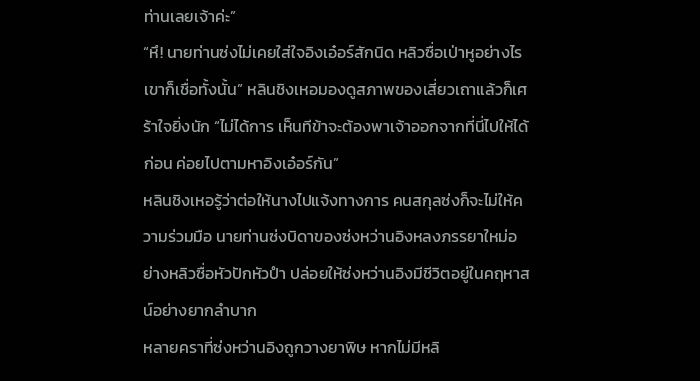ท่านเลยเจ้าค่ะ”
“หึ! นายท่านซ่งไม่เคยใส่ใจอิงเอ๋อร์สักนิด หลิวซื่อเป่าหูอย่างไรเขาก็เชื่อทั้งนั้น” หลินชิงเหอมองดูสภาพของเสี่ยวเถาแล้วก็เศร้าใจยิ่งนัก “ไม่ได้การ เห็นทีข้าจะต้องพาเจ้าออกจากที่นี่ไปให้ได้ก่อน ค่อยไปตามหาอิงเอ๋อร์กัน”
หลินชิงเหอรู้ว่าต่อให้นางไปแจ้งทางการ คนสกุลซ่งก็จะไม่ให้ความร่วมมือ นายท่านซ่งบิดาของซ่งหว่านอิงหลงภรรยาใหม่อย่างหลิวซื่อหัวปักหัวปำ ปล่อยให้ซ่งหว่านอิงมีชีวิตอยู่ในคฤหาสน์อย่างยากลำบาก
หลายคราที่ซ่งหว่านอิงถูกวางยาพิษ หากไม่มีหลิ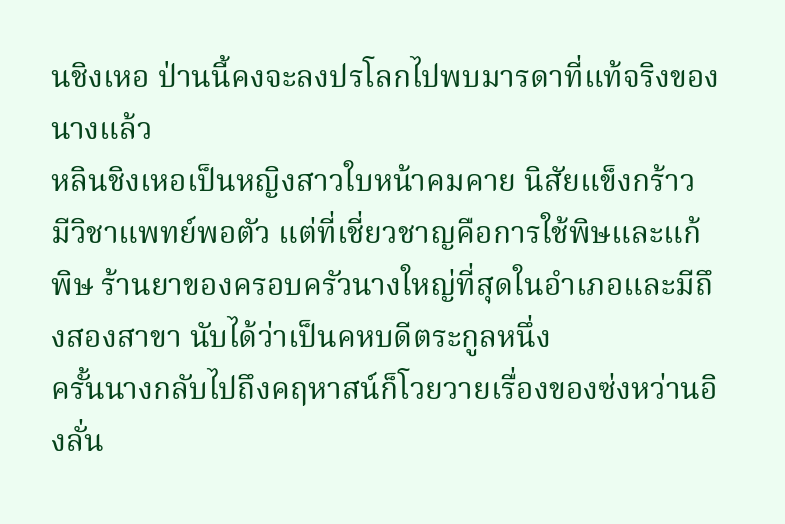นชิงเหอ ป่านนี้คงจะลงปรโลกไปพบมารดาที่แท้จริงของนางแล้ว
หลินชิงเหอเป็นหญิงสาวใบหน้าคมคาย นิสัยแข็งกร้าว มีวิชาแพทย์พอตัว แต่ที่เชี่ยวชาญคือการใช้พิษและแก้พิษ ร้านยาของครอบครัวนางใหญ่ที่สุดในอำเภอและมีถึงสองสาขา นับได้ว่าเป็นคหบดีตระกูลหนึ่ง
ครั้นนางกลับไปถึงคฤหาสน์ก็โวยวายเรื่องของซ่งหว่านอิงลั่น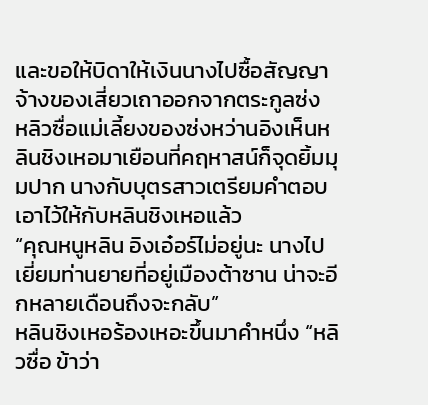และขอให้บิดาให้เงินนางไปซื้อสัญญาจ้างของเสี่ยวเถาออกจากตระกูลซ่ง
หลิวซื่อแม่เลี้ยงของซ่งหว่านอิงเห็นหลินชิงเหอมาเยือนที่คฤหาสน์ก็จุดยิ้มมุมปาก นางกับบุตรสาวเตรียมคำตอบเอาไว้ให้กับหลินชิงเหอแล้ว
“คุณหนูหลิน อิงเอ๋อร์ไม่อยู่นะ นางไปเยี่ยมท่านยายที่อยู่เมืองต้าซาน น่าจะอีกหลายเดือนถึงจะกลับ”
หลินชิงเหอร้องเหอะขึ้นมาคำหนึ่ง “หลิวซื่อ ข้าว่า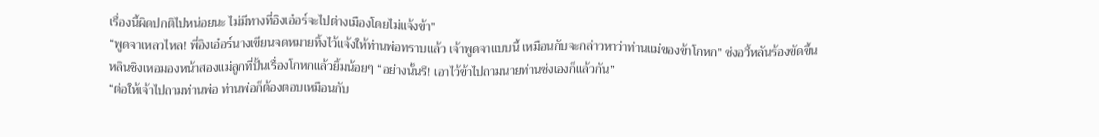เรื่องนี้ผิดปกติไปหน่อยนะ ไม่มีทางที่อิงเอ๋อร์จะไปต่างเมืองโดยไม่แจ้งข้า”
“พูดจาเหลวไหล! พี่อิงเอ๋อร์นางเขียนจดหมายทิ้งไว้แจ้งให้ท่านพ่อทราบแล้ว เจ้าพูดจาแบบนี้ เหมือนกับจะกล่าวหาว่าท่านแม่ของข้าโกหก” ซ่งอวี้หลันร้องขัดขึ้น
หลินชิงเหอมองหน้าสองแม่ลูกที่ปั้นเรื่องโกหกแล้วยิ้มน้อยๆ “อย่างนั้นรึ! เอาไว้ข้าไปถามนายท่านซ่งเองก็แล้วกัน”
“ต่อให้เจ้าไปถามท่านพ่อ ท่านพ่อก็ต้องตอบเหมือนกับ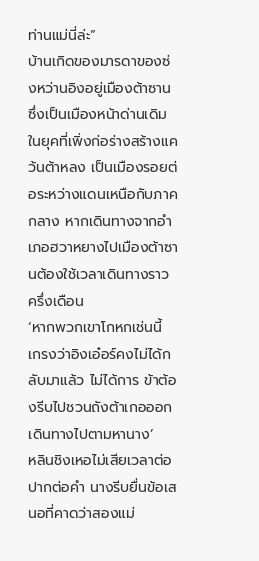ท่านแม่นี่ล่ะ”
บ้านเกิดของมารดาของซ่งหว่านอิงอยู่เมืองต้าซาน ซึ่งเป็นเมืองหน้าด่านเดิมในยุคที่เพิ่งก่อร่างสร้างแคว้นต้าหลง เป็นเมืองรอยต่อระหว่างแดนเหนือกับภาคกลาง หากเดินทางจากอำเภอฮวาหยางไปเมืองต้าซานต้องใช้เวลาเดินทางราวครึ่งเดือน
‘หากพวกเขาโกหกเช่นนี้ เกรงว่าอิงเอ๋อร์คงไม่ได้กลับมาแล้ว ไม่ได้การ ข้าต้องรีบไปชวนถังต้าเกอออกเดินทางไปตามหานาง’
หลินชิงเหอไม่เสียเวลาต่อปากต่อคำ นางรีบยื่นข้อเสนอที่คาดว่าสองแม่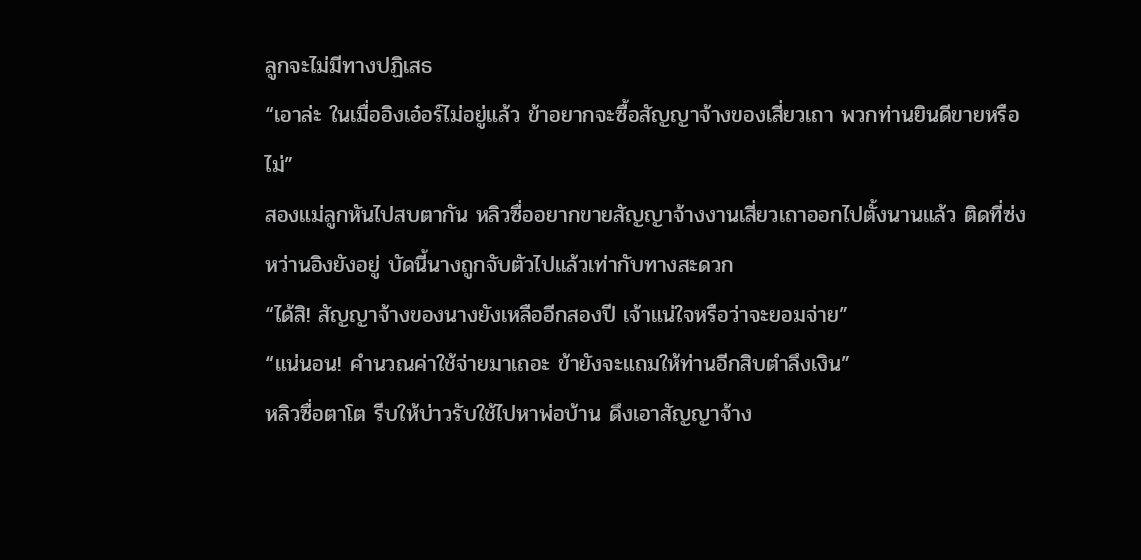ลูกจะไม่มีทางปฏิเสธ
“เอาล่ะ ในเมื่ออิงเอ๋อร์ไม่อยู่แล้ว ข้าอยากจะซื้อสัญญาจ้างของเสี่ยวเถา พวกท่านยินดีขายหรือไม่”
สองแม่ลูกหันไปสบตากัน หลิวซื่ออยากขายสัญญาจ้างงานเสี่ยวเถาออกไปตั้งนานแล้ว ติดที่ซ่งหว่านอิงยังอยู่ บัดนี้นางถูกจับตัวไปแล้วเท่ากับทางสะดวก
“ได้สิ! สัญญาจ้างของนางยังเหลืออีกสองปี เจ้าแน่ใจหรือว่าจะยอมจ่าย”
“แน่นอน! คำนวณค่าใช้จ่ายมาเถอะ ข้ายังจะแถมให้ท่านอีกสิบตำลึงเงิน”
หลิวซื่อตาโต รีบให้บ่าวรับใช้ไปหาพ่อบ้าน ดึงเอาสัญญาจ้าง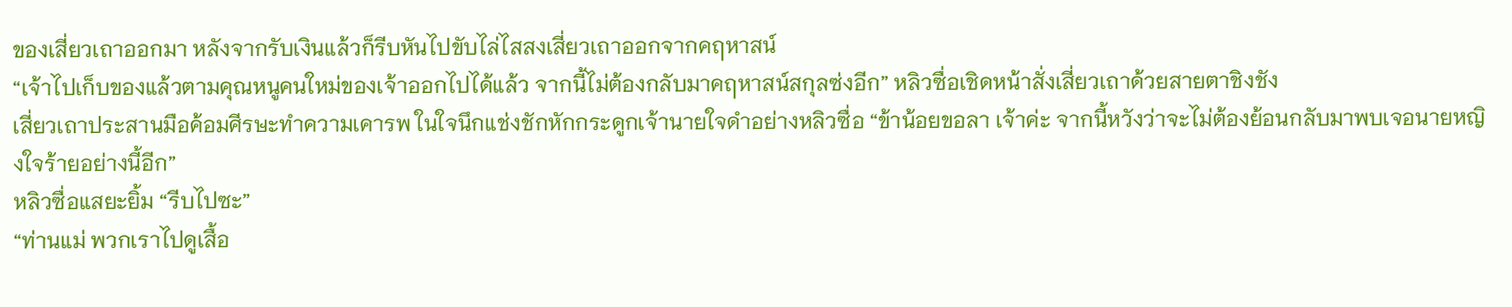ของเสี่ยวเถาออกมา หลังจากรับเงินแล้วก็รีบหันไปขับไล่ไสสงเสี่ยวเถาออกจากคฤหาสน์
“เจ้าไปเก็บของแล้วตามคุณหนูคนใหม่ของเจ้าออกไปได้แล้ว จากนี้ไม่ต้องกลับมาคฤหาสน์สกุลซ่งอีก” หลิวซื่อเชิดหน้าสั่งเสี่ยวเถาด้วยสายตาชิงชัง
เสี่ยวเถาประสานมือค้อมศีรษะทำความเคารพ ในใจนึกแช่งชักหักกระดูกเจ้านายใจดำอย่างหลิวซื่อ “ข้าน้อยขอลา เจ้าค่ะ จากนี้หวังว่าจะไม่ต้องย้อนกลับมาพบเจอนายหญิงใจร้ายอย่างนี้อีก”
หลิวซื่อแสยะยิ้ม “รีบไปซะ”
“ท่านแม่ พวกเราไปดูเสื้อ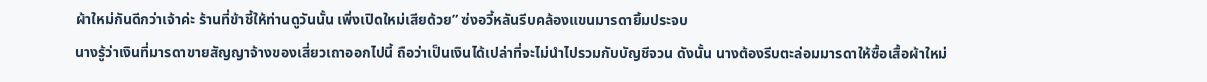ผ้าใหม่กันดีกว่าเจ้าค่ะ ร้านที่ข้าชี้ให้ท่านดูวันนั้น เพิ่งเปิดใหม่เสียด้วย” ซ่งอวี้หลันรีบคล้องแขนมารดายิ้มประจบ
นางรู้ว่าเงินที่มารดาขายสัญญาจ้างของเสี่ยวเถาออกไปนี้ ถือว่าเป็นเงินได้เปล่าที่จะไม่นำไปรวมกับบัญชีจวน ดังนั้น นางต้องรีบตะล่อมมารดาให้ซื้อเสื้อผ้าใหม่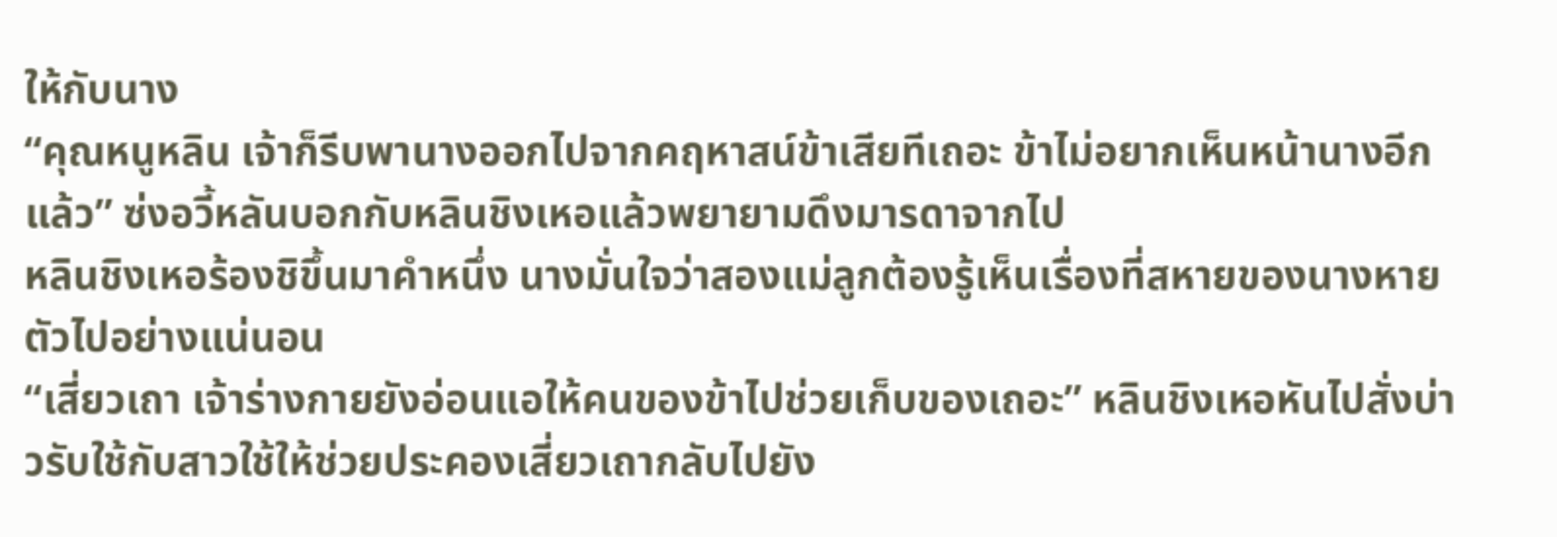ให้กับนาง
“คุณหนูหลิน เจ้าก็รีบพานางออกไปจากคฤหาสน์ข้าเสียทีเถอะ ข้าไม่อยากเห็นหน้านางอีกแล้ว” ซ่งอวี้หลันบอกกับหลินชิงเหอแล้วพยายามดึงมารดาจากไป
หลินชิงเหอร้องชิขึ้นมาคำหนึ่ง นางมั่นใจว่าสองแม่ลูกต้องรู้เห็นเรื่องที่สหายของนางหายตัวไปอย่างแน่นอน
“เสี่ยวเถา เจ้าร่างกายยังอ่อนแอให้คนของข้าไปช่วยเก็บของเถอะ” หลินชิงเหอหันไปสั่งบ่าวรับใช้กับสาวใช้ให้ช่วยประคองเสี่ยวเถากลับไปยัง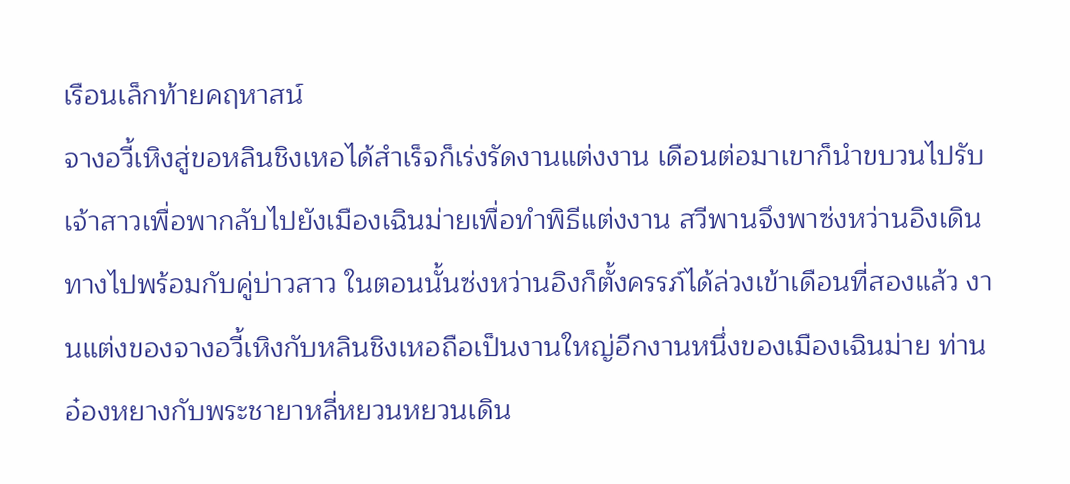เรือนเล็กท้ายคฤหาสน์
จางอวี้เหิงสู่ขอหลินชิงเหอได้สำเร็จก็เร่งรัดงานแต่งงาน เดือนต่อมาเขาก็นำขบวนไปรับเจ้าสาวเพื่อพากลับไปยังเมืองเฉินม่ายเพื่อทำพิธีแต่งงาน สวีพานจึงพาซ่งหว่านอิงเดินทางไปพร้อมกับคู่บ่าวสาว ในตอนนั้นซ่งหว่านอิงก็ตั้งครรภ์ได้ล่วงเข้าเดือนที่สองแล้ว งานแต่งของจางอวี้เหิงกับหลินชิงเหอถือเป็นงานใหญ่อีกงานหนึ่งของเมืองเฉินม่าย ท่านอ๋องหยางกับพระชายาหลี่หยวนหยวนเดิน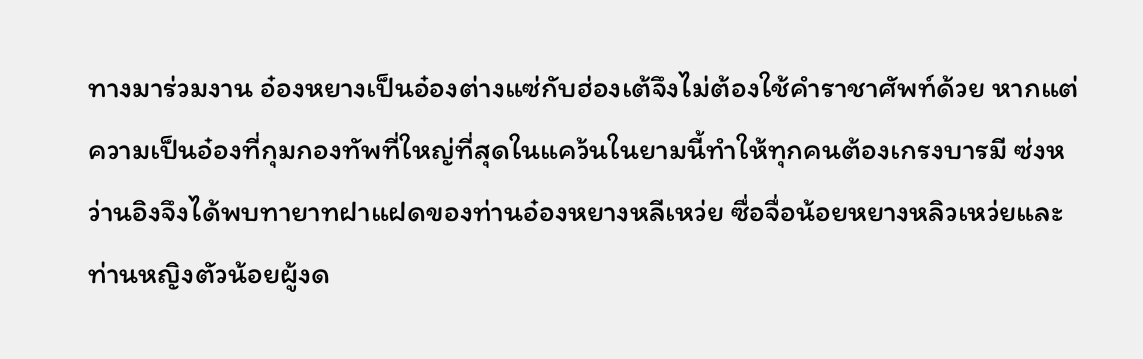ทางมาร่วมงาน อ๋องหยางเป็นอ๋องต่างแซ่กับฮ่องเต้จึงไม่ต้องใช้คำราชาศัพท์ด้วย หากแต่ความเป็นอ๋องที่กุมกองทัพที่ใหญ่ที่สุดในแคว้นในยามนี้ทำให้ทุกคนต้องเกรงบารมี ซ่งหว่านอิงจึงได้พบทายาทฝาแฝดของท่านอ๋องหยางหลีเหว่ย ซื่อจื่อน้อยหยางหลิวเหว่ยและท่านหญิงตัวน้อยผู้งด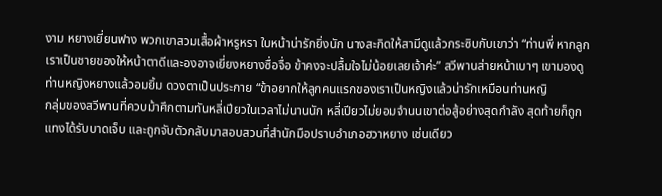งาม หยางเยี่ยนฟาง พวกเขาสวมเสื้อผ้าหรูหรา ใบหน้าน่ารักยิ่งนัก นางสะกิดให้สามีดูแล้วกระซิบกับเขาว่า “ท่านพี่ หากลูกเราเป็นชายของให้หน้าตาดีและองอาจเยี่ยงหยางซื่อจื่อ ข้าคงจะปลื้มใจไม่น้อยเลยเจ้าค่ะ” สวีพานส่ายหน้าเบาๆ เขามองดูท่านหญิงหยางแล้วอมยิ้ม ดวงตาเป็นประกาย “ข้าอยากให้ลูกคนแรกของเราเป็นหญิงแล้วน่ารักเหมือนท่านหญิ
กลุ่มของสวีพานที่ควบม้าศึกตามทันหลี่เปียวในเวลาไม่นานนัก หลี่เปียวไม่ยอมจำนนเขาต่อสู้อย่างสุดกำลัง สุดท้ายก็ถูกแทงได้รับบาดเจ็บ และถูกจับตัวกลับมาสอบสวนที่สำนักมือปราบอำเภอฮวาหยาง เช่นเดียว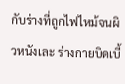กับร่างที่ถูกไฟไหม้จนผิวหนังเละ ร่างกายบิดเบี้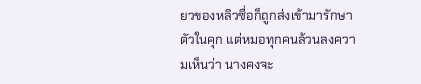ยวของหลิวซื่อก็ถูกส่งเข้ามารักษาตัวในคุก แต่หมอทุกคนล้วนลงความเห็นว่า นางคงจะ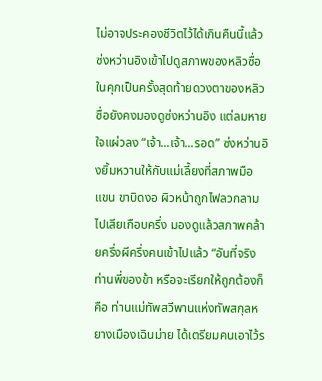ไม่อาจประคองชีวิตไว้ได้เกินคืนนี้แล้ว ซ่งหว่านอิงเข้าไปดูสภาพของหลิวซื่อในคุกเป็นครั้งสุดท้ายดวงตาของหลิวซื่อยังคงมองดูซ่งหว่านอิง แต่ลมหายใจแผ่วลง “เจ้า...เจ้า...รอด” ซ่งหว่านอิงยิ้มหวานให้กับแม่เลี้ยงที่สภาพมือ แขน ขาบิดงอ ผิวหน้าถูกไฟลวกลามไปเสียเกือบครึ่ง มองดูแล้วสภาพคล้ายครึ่งผีครึ่งคนเข้าไปแล้ว “อันที่จริง ท่านพี่ของข้า หรือจะเรียกให้ถูกต้องก็คือ ท่านแม่ทัพสวีพานแห่งทัพสกุลหยางเมืองเฉินม่าย ได้เตรียมคนเอาไว้ร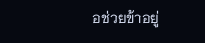อช่วยข้าอยู่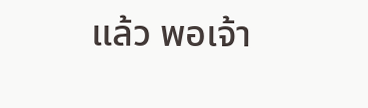แล้ว พอเจ้า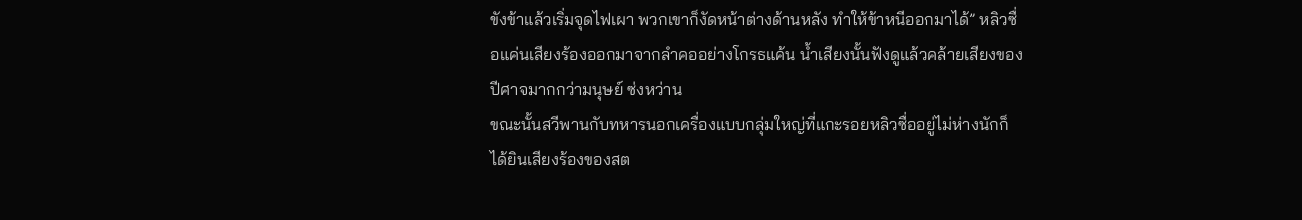ขังข้าแล้วเริ่มจุดไฟเผา พวกเขาก็งัดหน้าต่างด้านหลัง ทำให้ข้าหนีออกมาได้” หลิวซื่อแค่นเสียงร้องออกมาจากลำคออย่างโกรธแค้น น้ำเสียงนั้นฟังดูแล้วคล้ายเสียงของปีศาจมากกว่ามนุษย์ ซ่งหว่าน
ขณะนั้นสวีพานกับทหารนอกเครื่องแบบกลุ่มใหญ่ที่แกะรอยหลิวซื่ออยู่ไม่ห่างนักก็ได้ยินเสียงร้องของสต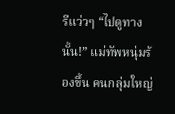รีแว่วๆ “ไปดูทางนั้น!” แม่ทัพหนุ่มร้องขึ้น คนกลุ่มใหญ่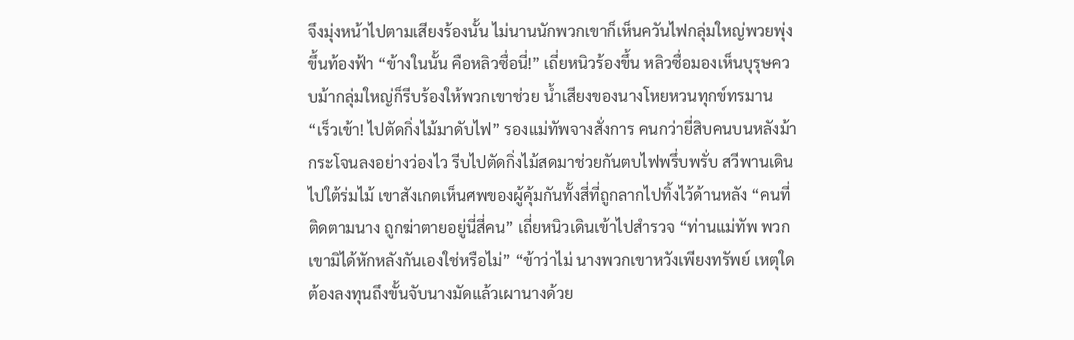จึงมุ่งหน้าไปตามเสียงร้องนั้น ไม่นานนักพวกเขาก็เห็นควันไฟกลุ่มใหญ่พวยพุ่งขึ้นท้องฟ้า “ข้างในนั้น คือหลิวซื่อนี่!” เถี่ยหนิวร้องขึ้น หลิวซื่อมองเห็นบุรุษควบม้ากลุ่มใหญ่ก็รีบร้องให้พวกเขาช่วย น้ำเสียงของนางโหยหวนทุกข์ทรมาน “เร็วเข้า! ไปตัดกิ่งไม้มาดับไฟ” รองแม่ทัพจางสั่งการ คนกว่ายี่สิบคนบนหลังม้ากระโจนลงอย่างว่องไว รีบไปตัดกิ่งไม้สดมาช่วยกันตบไฟพรึ่บพรั่บ สวีพานเดินไปใต้ร่มไม้ เขาสังเกตเห็นศพของผู้คุ้มกันทั้งสี่ที่ถูกลากไปทิ้งไว้ด้านหลัง “คนที่ติดตามนาง ถูกฆ่าตายอยู่นี่สี่คน” เถี่ยหนิวเดินเข้าไปสำรวจ “ท่านแม่ทัพ พวกเขามิได้หักหลังกันเองใช่หรือไม่” “ข้าว่าไม่ นางพวกเขาหวังเพียงทรัพย์ เหตุใดต้องลงทุนถึงขั้นจับนางมัดแล้วเผานางด้วย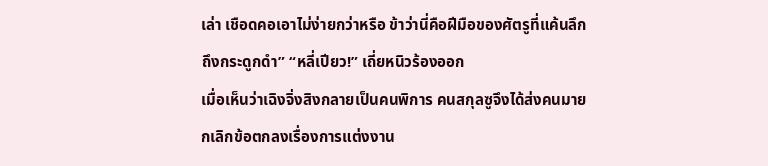เล่า เชือดคอเอาไม่ง่ายกว่าหรือ ข้าว่านี่คือฝีมือของศัตรูที่แค้นลึกถึงกระดูกดำ” “หลี่เปียว!” เถี่ยหนิวร้องออก
เมื่อเห็นว่าเฉิงจิ่งสิงกลายเป็นคนพิการ คนสกุลซูจึงได้ส่งคนมายกเลิกข้อตกลงเรื่องการแต่งงาน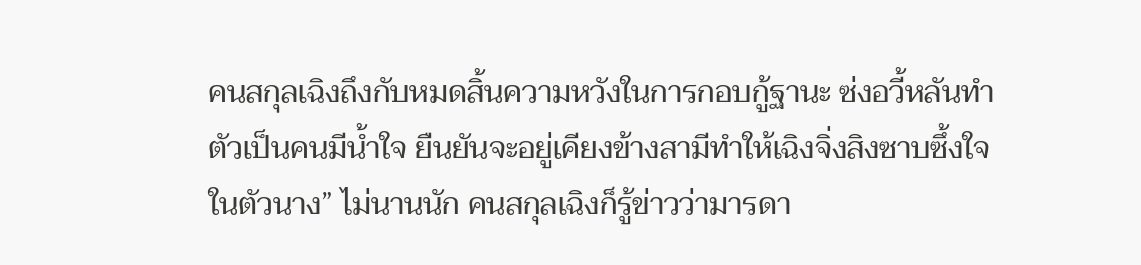คนสกุลเฉิงถึงกับหมดสิ้นความหวังในการกอบกู้ฐานะ ซ่งอวี้หลันทำตัวเป็นคนมีน้ำใจ ยืนยันจะอยู่เคียงข้างสามีทำให้เฉิงจิ่งสิงซาบซึ้งใจในตัวนาง” ไม่นานนัก คนสกุลเฉิงก็รู้ข่าวว่ามารดา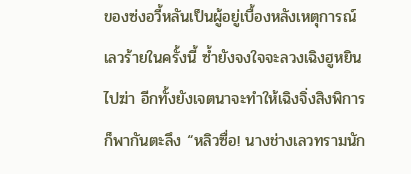ของซ่งอวี้หลันเป็นผู้อยู่เบื้องหลังเหตุการณ์เลวร้ายในครั้งนี้ ซ้ำยังจงใจจะลวงเฉิงฮูหยินไปฆ่า อีกทั้งยังเจตนาจะทำให้เฉิงจิ่งสิงพิการก็พากันตะลึง “หลิวซื่อ! นางช่างเลวทรามนัก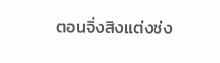ตอนจิ่งสิงแต่งซ่ง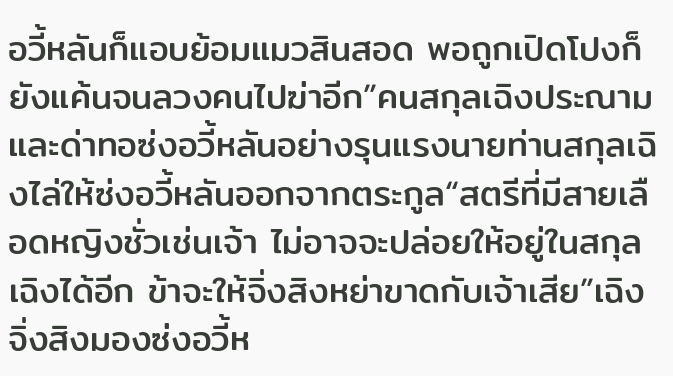อวี้หลันก็แอบย้อมแมวสินสอด พอถูกเปิดโปงก็ยังแค้นจนลวงคนไปฆ่าอีก”คนสกุลเฉิงประณามและด่าทอซ่งอวี้หลันอย่างรุนแรงนายท่านสกุลเฉิงไล่ให้ซ่งอวี้หลันออกจากตระกูล“สตรีที่มีสายเลือดหญิงชั่วเช่นเจ้า ไม่อาจจะปล่อยให้อยู่ในสกุลเฉิงได้อีก ข้าจะให้จิ่งสิงหย่าขาดกับเจ้าเสีย”เฉิงจิ่งสิงมองซ่งอวี้ห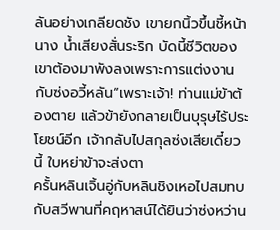ลันอย่างเกลียดชัง เขายกนิ้วขึ้นชี้หน้านาง น้ำเสียงสั่นระริก บัดนี้ชีวิตของเขาต้องมาพังลงเพราะการแต่งงานกับซ่งอวี้หลัน“เพราะเจ้า! ท่านแม่ข้าต้องตาย แล้วข้ายังกลายเป็นบุรุษไร้ประโยชน์อีก เจ้ากลับไปสกุลซ่งเสียเดี๋ยวนี้ ใบหย่าข้าจะส่งตา
ครั้นหลินเจิ้นอู่กับหลินชิงเหอไปสมทบกับสวีพานที่คฤหาสน์ได้ยินว่าซ่งหว่าน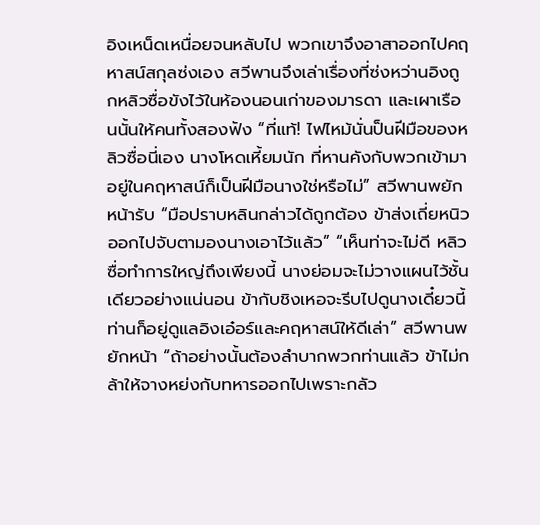อิงเหน็ดเหนื่อยจนหลับไป พวกเขาจึงอาสาออกไปคฤหาสน์สกุลซ่งเอง สวีพานจึงเล่าเรื่องที่ซ่งหว่านอิงถูกหลิวซื่อขังไว้ในห้องนอนเก่าของมารดา และเผาเรือนนั้นให้คนทั้งสองฟัง “ที่แท้! ไฟไหม้นั่นป็นฝีมือของหลิวซื่อนี่เอง นางโหดเหี้ยมนัก ที่หานคังกับพวกเข้ามาอยู่ในคฤหาสน์ก็เป็นฝีมือนางใช่หรือไม่” สวีพานพยักหน้ารับ “มือปราบหลินกล่าวได้ถูกต้อง ข้าส่งเถี่ยหนิวออกไปจับตามองนางเอาไว้แล้ว” “เห็นท่าจะไม่ดี หลิวซื่อทำการใหญ่ถึงเพียงนี้ นางย่อมจะไม่วางแผนไว้ชั้นเดียวอย่างแน่นอน ข้ากับชิงเหอจะรีบไปดูนางเดี๋ยวนี้ ท่านก็อยู่ดูแลอิงเอ๋อร์และคฤหาสน์ให้ดีเล่า” สวีพานพยักหน้า “ถ้าอย่างนั้นต้องลำบากพวกท่านแล้ว ข้าไม่กล้าให้จางหย่งกับทหารออกไปเพราะกลัว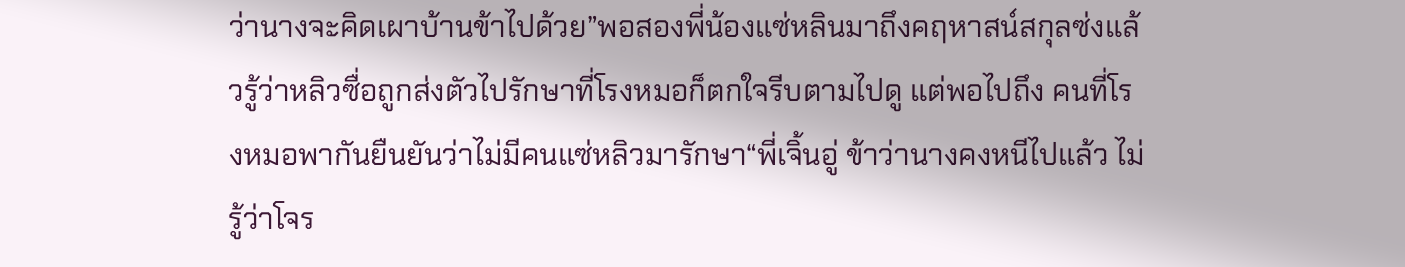ว่านางจะคิดเผาบ้านข้าไปด้วย”พอสองพี่น้องแซ่หลินมาถึงคฤหาสน์สกุลซ่งแล้วรู้ว่าหลิวซื่อถูกส่งตัวไปรักษาที่โรงหมอก็ตกใจรีบตามไปดู แต่พอไปถึง คนที่โรงหมอพากันยืนยันว่าไม่มีคนแซ่หลิวมารักษา“พี่เจิ้นอู่ ข้าว่านางคงหนีไปแล้ว ไม่รู้ว่าโจร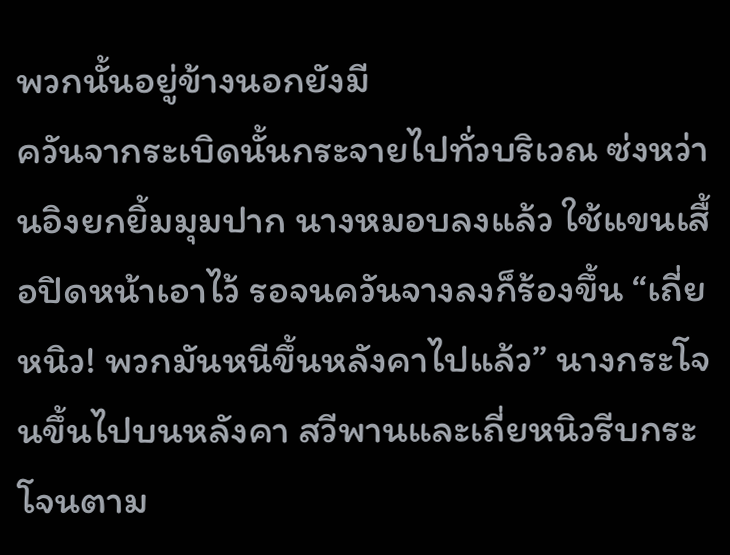พวกนั้นอยู่ข้างนอกยังมี
ควันจากระเบิดนั้นกระจายไปทั่วบริเวณ ซ่งหว่านอิงยกยิ้มมุมปาก นางหมอบลงแล้ว ใช้แขนเสื้อปิดหน้าเอาไว้ รอจนควันจางลงก็ร้องขึ้น “เถี่ยหนิว! พวกมันหนีขึ้นหลังคาไปแล้ว” นางกระโจนขึ้นไปบนหลังคา สวีพานและเถี่ยหนิวรีบกระโจนตาม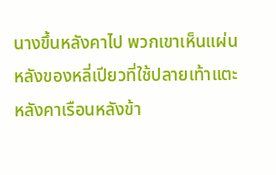นางขึ้นหลังคาไป พวกเขาเห็นแผ่นหลังของหลี่เปียวที่ใช้ปลายเท้าแตะหลังคาเรือนหลังข้า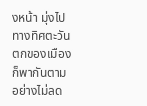งหน้า มุ่งไปทางทิศตะวันตกของเมืองก็พากันตามอย่างไม่ลด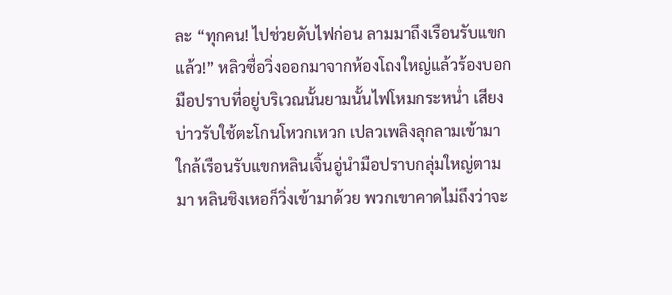ละ “ทุกคน! ไปช่วยดับไฟก่อน ลามมาถึงเรือนรับแขกแล้ว!” หลิวซื่อวิ่งออกมาจากห้องโถงใหญ่แล้วร้องบอกมือปราบที่อยู่บริเวณนั้นยามนั้นไฟโหมกระหน่ำ เสียงบ่าวรับใช้ตะโกนโหวกเหวก เปลวเพลิงลุกลามเข้ามาใกล้เรือนรับแขกหลินเจิ้นอู่นำมือปราบกลุ่มใหญ่ตามมา หลินชิงเหอก็วิ่งเข้ามาด้วย พวกเขาคาดไม่ถึงว่าจะ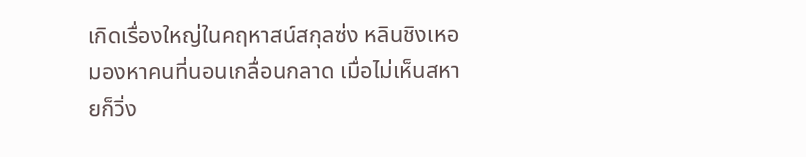เกิดเรื่องใหญ่ในคฤหาสน์สกุลซ่ง หลินชิงเหอมองหาคนที่นอนเกลื่อนกลาด เมื่อไม่เห็นสหายก็วิ่ง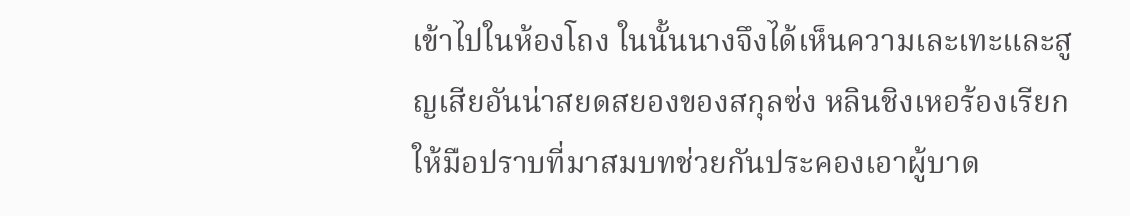เข้าไปในห้องโถง ในนั้นนางจึงได้เห็นความเละเทะและสูญเสียอันน่าสยดสยองของสกุลซ่ง หลินชิงเหอร้องเรียกให้มือปราบที่มาสมบทช่วยกันประคองเอาผู้บาด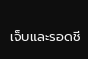เจ็บและรอดชี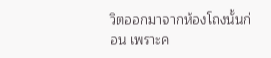วิตออกมาจากห้องโถงนั้นก่อน เพราะค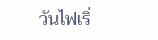วันไฟเริ่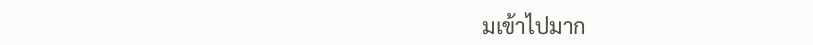มเข้าไปมาก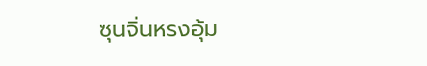ซุนจิ่นหรงอุ้ม